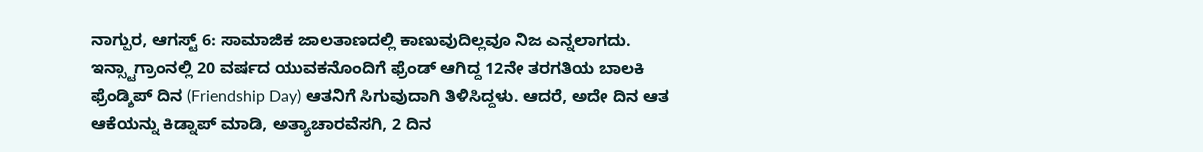ನಾಗ್ಪುರ, ಆಗಸ್ಟ್ 6: ಸಾಮಾಜಿಕ ಜಾಲತಾಣದಲ್ಲಿ ಕಾಣುವುದಿಲ್ಲವೂ ನಿಜ ಎನ್ನಲಾಗದು. ಇನ್ಸ್ಟಾಗ್ರಾಂನಲ್ಲಿ 20 ವರ್ಷದ ಯುವಕನೊಂದಿಗೆ ಫ್ರೆಂಡ್ ಆಗಿದ್ದ 12ನೇ ತರಗತಿಯ ಬಾಲಕಿ ಫ್ರೆಂಡ್ಶಿಪ್ ದಿನ (Friendship Day) ಆತನಿಗೆ ಸಿಗುವುದಾಗಿ ತಿಳಿಸಿದ್ದಳು. ಆದರೆ, ಅದೇ ದಿನ ಆತ ಆಕೆಯನ್ನು ಕಿಡ್ನಾಪ್ ಮಾಡಿ, ಅತ್ಯಾಚಾರವೆಸಗಿ, 2 ದಿನ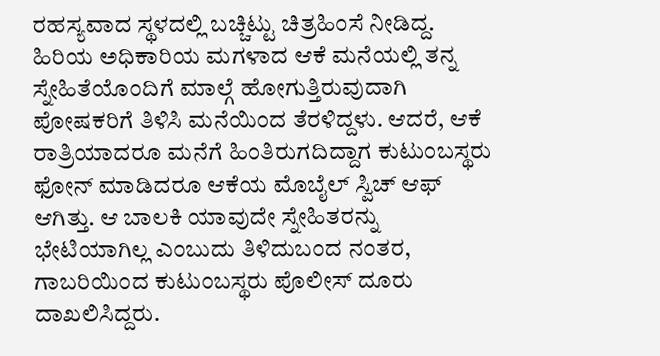ರಹಸ್ಯವಾದ ಸ್ಥಳದಲ್ಲಿ ಬಚ್ಚಿಟ್ಟು ಚಿತ್ರಹಿಂಸೆ ನೀಡಿದ್ದ. ಹಿರಿಯ ಅಧಿಕಾರಿಯ ಮಗಳಾದ ಆಕೆ ಮನೆಯಲ್ಲಿ ತನ್ನ ಸ್ನೇಹಿತೆಯೊಂದಿಗೆ ಮಾಲ್ಗೆ ಹೋಗುತ್ತಿರುವುದಾಗಿ ಪೋಷಕರಿಗೆ ತಿಳಿಸಿ ಮನೆಯಿಂದ ತೆರಳಿದ್ದಳು. ಆದರೆ, ಆಕೆ ರಾತ್ರಿಯಾದರೂ ಮನೆಗೆ ಹಿಂತಿರುಗದಿದ್ದಾಗ ಕುಟುಂಬಸ್ಥರು ಫೋನ್ ಮಾಡಿದರೂ ಆಕೆಯ ಮೊಬೈಲ್ ಸ್ವಿಚ್ ಆಫ್ ಆಗಿತ್ತು. ಆ ಬಾಲಕಿ ಯಾವುದೇ ಸ್ನೇಹಿತರನ್ನು ಭೇಟಿಯಾಗಿಲ್ಲ ಎಂಬುದು ತಿಳಿದುಬಂದ ನಂತರ, ಗಾಬರಿಯಿಂದ ಕುಟುಂಬಸ್ಥರು ಪೊಲೀಸ್ ದೂರು ದಾಖಲಿಸಿದ್ದರು.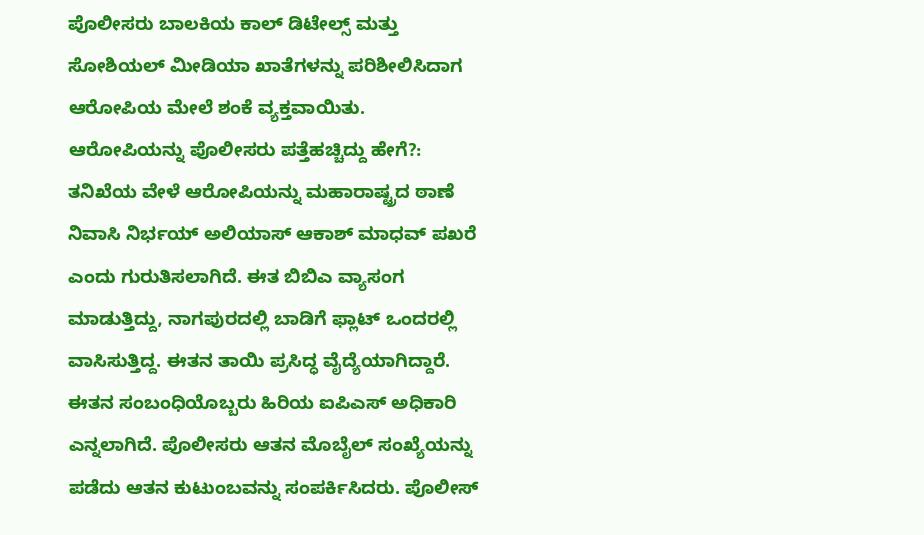ಪೊಲೀಸರು ಬಾಲಕಿಯ ಕಾಲ್ ಡಿಟೇಲ್ಸ್ ಮತ್ತು ಸೋಶಿಯಲ್ ಮೀಡಿಯಾ ಖಾತೆಗಳನ್ನು ಪರಿಶೀಲಿಸಿದಾಗ ಆರೋಪಿಯ ಮೇಲೆ ಶಂಕೆ ವ್ಯಕ್ತವಾಯಿತು.
ಆರೋಪಿಯನ್ನು ಪೊಲೀಸರು ಪತ್ತೆಹಚ್ಚಿದ್ದು ಹೇಗೆ?:
ತನಿಖೆಯ ವೇಳೆ ಆರೋಪಿಯನ್ನು ಮಹಾರಾಷ್ಟ್ರದ ಠಾಣೆ ನಿವಾಸಿ ನಿರ್ಭಯ್ ಅಲಿಯಾಸ್ ಆಕಾಶ್ ಮಾಧವ್ ಪಖರೆ ಎಂದು ಗುರುತಿಸಲಾಗಿದೆ. ಈತ ಬಿಬಿಎ ವ್ಯಾಸಂಗ ಮಾಡುತ್ತಿದ್ದು, ನಾಗಪುರದಲ್ಲಿ ಬಾಡಿಗೆ ಫ್ಲಾಟ್ ಒಂದರಲ್ಲಿ ವಾಸಿಸುತ್ತಿದ್ದ. ಈತನ ತಾಯಿ ಪ್ರಸಿದ್ಧ ವೈದ್ಯೆಯಾಗಿದ್ದಾರೆ. ಈತನ ಸಂಬಂಧಿಯೊಬ್ಬರು ಹಿರಿಯ ಐಪಿಎಸ್ ಅಧಿಕಾರಿ ಎನ್ನಲಾಗಿದೆ. ಪೊಲೀಸರು ಆತನ ಮೊಬೈಲ್ ಸಂಖ್ಯೆಯನ್ನು ಪಡೆದು ಆತನ ಕುಟುಂಬವನ್ನು ಸಂಪರ್ಕಿಸಿದರು. ಪೊಲೀಸ್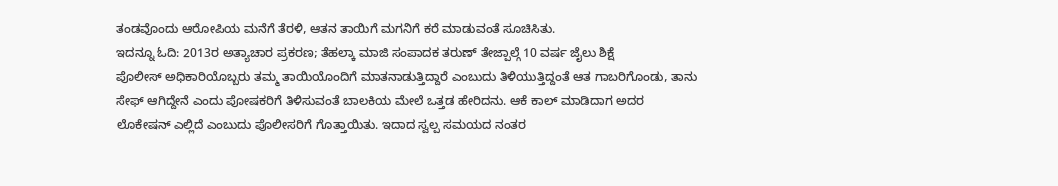ತಂಡವೊಂದು ಆರೋಪಿಯ ಮನೆಗೆ ತೆರಳಿ, ಆತನ ತಾಯಿಗೆ ಮಗನಿಗೆ ಕರೆ ಮಾಡುವಂತೆ ಸೂಚಿಸಿತು.
ಇದನ್ನೂ ಓದಿ: 2013ರ ಅತ್ಯಾಚಾರ ಪ್ರಕರಣ; ತೆಹಲ್ಕಾ ಮಾಜಿ ಸಂಪಾದಕ ತರುಣ್ ತೇಜ್ಪಾಲ್ಗೆ 10 ವರ್ಷ ಜೈಲು ಶಿಕ್ಷೆ
ಪೊಲೀಸ್ ಅಧಿಕಾರಿಯೊಬ್ಬರು ತಮ್ಮ ತಾಯಿಯೊಂದಿಗೆ ಮಾತನಾಡುತ್ತಿದ್ದಾರೆ ಎಂಬುದು ತಿಳಿಯುತ್ತಿದ್ದಂತೆ ಆತ ಗಾಬರಿಗೊಂಡು, ತಾನು ಸೇಫ್ ಆಗಿದ್ದೇನೆ ಎಂದು ಪೋಷಕರಿಗೆ ತಿಳಿಸುವಂತೆ ಬಾಲಕಿಯ ಮೇಲೆ ಒತ್ತಡ ಹೇರಿದನು. ಆಕೆ ಕಾಲ್ ಮಾಡಿದಾಗ ಅದರ ಲೊಕೇಷನ್ ಎಲ್ಲಿದೆ ಎಂಬುದು ಪೊಲೀಸರಿಗೆ ಗೊತ್ತಾಯಿತು. ಇದಾದ ಸ್ವಲ್ಪ ಸಮಯದ ನಂತರ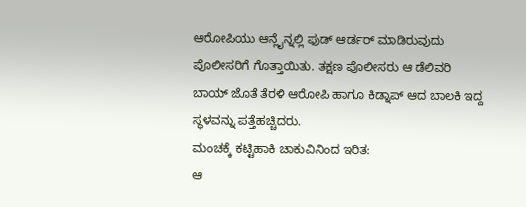ಆರೋಪಿಯು ಆನ್ಲೈನ್ನಲ್ಲಿ ಫುಡ್ ಆರ್ಡರ್ ಮಾಡಿರುವುದು ಪೊಲೀಸರಿಗೆ ಗೊತ್ತಾಯಿತು. ತಕ್ಷಣ ಪೊಲೀಸರು ಆ ಡೆಲಿವರಿ ಬಾಯ್ ಜೊತೆ ತೆರಳಿ ಆರೋಪಿ ಹಾಗೂ ಕಿಡ್ನಾಪ್ ಆದ ಬಾಲಕಿ ಇದ್ದ ಸ್ಥಳವನ್ನು ಪತ್ತೆಹಚ್ಚಿದರು.
ಮಂಚಕ್ಕೆ ಕಟ್ಟಿಹಾಕಿ ಚಾಕುವಿನಿಂದ ಇರಿತ:
ಆ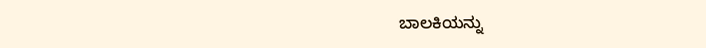ಬಾಲಕಿಯನ್ನು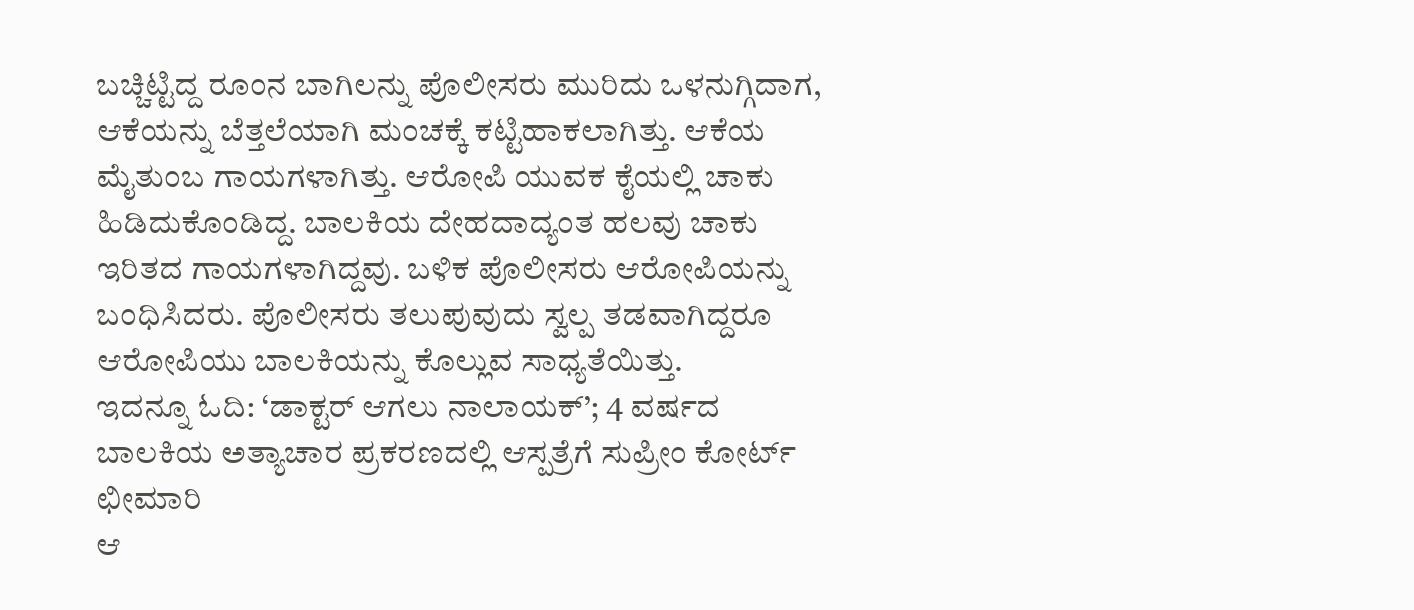ಬಚ್ಚಿಟ್ಟಿದ್ದ ರೂಂನ ಬಾಗಿಲನ್ನು ಪೊಲೀಸರು ಮುರಿದು ಒಳನುಗ್ಗಿದಾಗ, ಆಕೆಯನ್ನು ಬೆತ್ತಲೆಯಾಗಿ ಮಂಚಕ್ಕೆ ಕಟ್ಟಿಹಾಕಲಾಗಿತ್ತು. ಆಕೆಯ ಮೈತುಂಬ ಗಾಯಗಳಾಗಿತ್ತು. ಆರೋಪಿ ಯುವಕ ಕೈಯಲ್ಲಿ ಚಾಕು ಹಿಡಿದುಕೊಂಡಿದ್ದ. ಬಾಲಕಿಯ ದೇಹದಾದ್ಯಂತ ಹಲವು ಚಾಕು ಇರಿತದ ಗಾಯಗಳಾಗಿದ್ದವು. ಬಳಿಕ ಪೊಲೀಸರು ಆರೋಪಿಯನ್ನು ಬಂಧಿಸಿದರು. ಪೊಲೀಸರು ತಲುಪುವುದು ಸ್ವಲ್ಪ ತಡವಾಗಿದ್ದರೂ ಆರೋಪಿಯು ಬಾಲಕಿಯನ್ನು ಕೊಲ್ಲುವ ಸಾಧ್ಯತೆಯಿತ್ತು.
ಇದನ್ನೂ ಓದಿ: ‘ಡಾಕ್ಟರ್ ಆಗಲು ನಾಲಾಯಕ್’; 4 ವರ್ಷದ ಬಾಲಕಿಯ ಅತ್ಯಾಚಾರ ಪ್ರಕರಣದಲ್ಲಿ ಆಸ್ಪತ್ರೆಗೆ ಸುಪ್ರೀಂ ಕೋರ್ಟ್ ಛೀಮಾರಿ
ಆ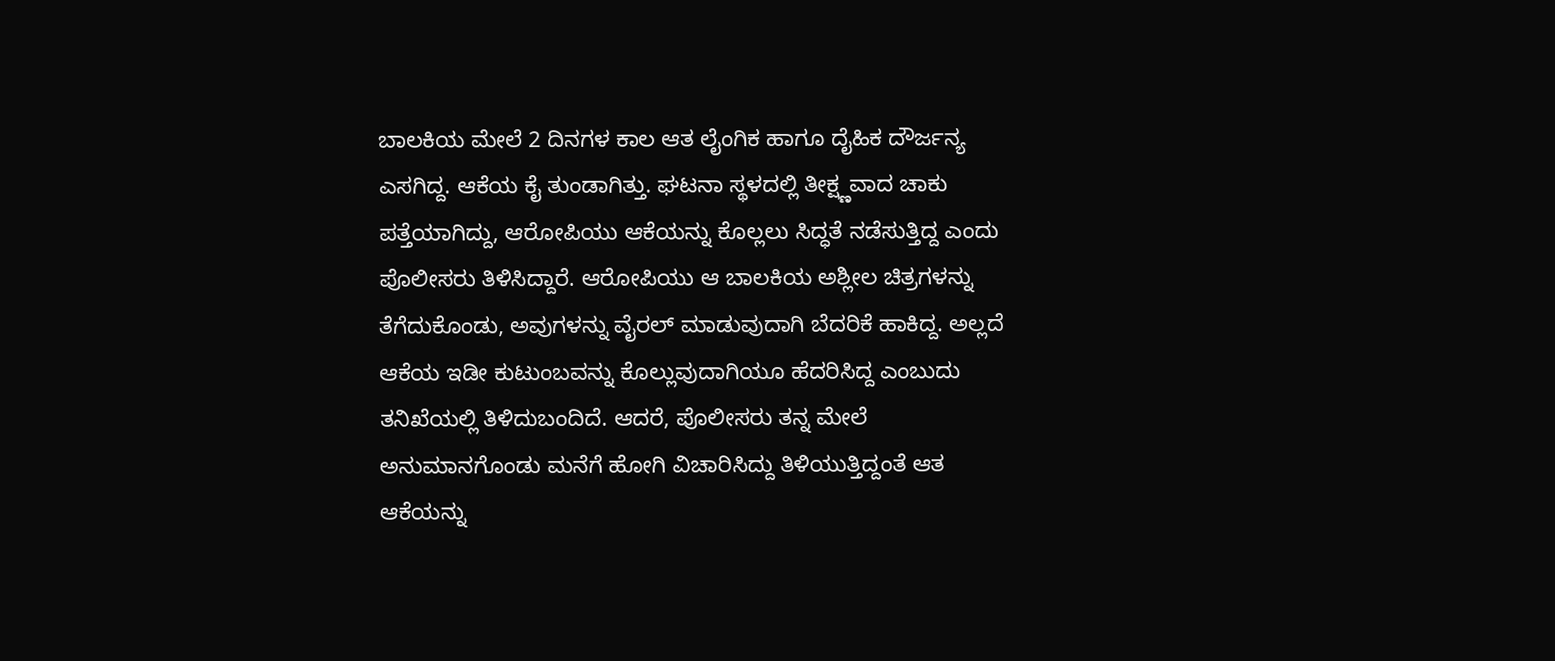ಬಾಲಕಿಯ ಮೇಲೆ 2 ದಿನಗಳ ಕಾಲ ಆತ ಲೈಂಗಿಕ ಹಾಗೂ ದೈಹಿಕ ದೌರ್ಜನ್ಯ ಎಸಗಿದ್ದ. ಆಕೆಯ ಕೈ ತುಂಡಾಗಿತ್ತು. ಘಟನಾ ಸ್ಥಳದಲ್ಲಿ ತೀಕ್ಷ್ಣವಾದ ಚಾಕು ಪತ್ತೆಯಾಗಿದ್ದು, ಆರೋಪಿಯು ಆಕೆಯನ್ನು ಕೊಲ್ಲಲು ಸಿದ್ಧತೆ ನಡೆಸುತ್ತಿದ್ದ ಎಂದು ಪೊಲೀಸರು ತಿಳಿಸಿದ್ದಾರೆ. ಆರೋಪಿಯು ಆ ಬಾಲಕಿಯ ಅಶ್ಲೀಲ ಚಿತ್ರಗಳನ್ನು ತೆಗೆದುಕೊಂಡು, ಅವುಗಳನ್ನು ವೈರಲ್ ಮಾಡುವುದಾಗಿ ಬೆದರಿಕೆ ಹಾಕಿದ್ದ. ಅಲ್ಲದೆ ಆಕೆಯ ಇಡೀ ಕುಟುಂಬವನ್ನು ಕೊಲ್ಲುವುದಾಗಿಯೂ ಹೆದರಿಸಿದ್ದ ಎಂಬುದು ತನಿಖೆಯಲ್ಲಿ ತಿಳಿದುಬಂದಿದೆ. ಆದರೆ, ಪೊಲೀಸರು ತನ್ನ ಮೇಲೆ ಅನುಮಾನಗೊಂಡು ಮನೆಗೆ ಹೋಗಿ ವಿಚಾರಿಸಿದ್ದು ತಿಳಿಯುತ್ತಿದ್ದಂತೆ ಆತ ಆಕೆಯನ್ನು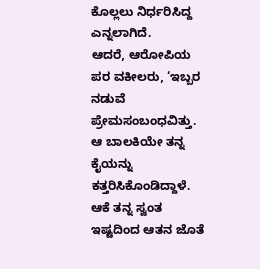ಕೊಲ್ಲಲು ನಿರ್ಧರಿಸಿದ್ದ ಎನ್ನಲಾಗಿದೆ.
ಆದರೆ, ಆರೋಪಿಯ ಪರ ವಕೀಲರು, ‘ಇಬ್ಬರ ನಡುವೆ ಪ್ರೇಮಸಂಬಂಧವಿತ್ತು. ಆ ಬಾಲಕಿಯೇ ತನ್ನ ಕೈಯನ್ನು ಕತ್ತರಿಸಿಕೊಂಡಿದ್ದಾಳೆ. ಆಕೆ ತನ್ನ ಸ್ವಂತ ಇಷ್ಟದಿಂದ ಆತನ ಜೊತೆ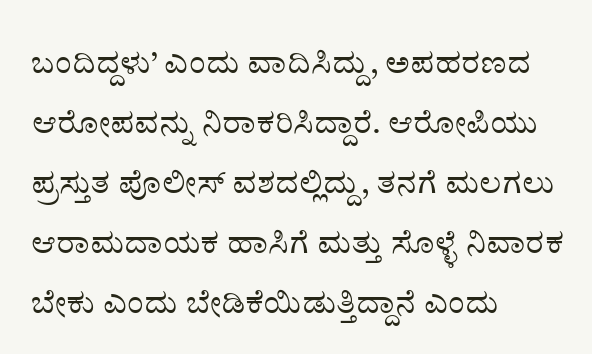ಬಂದಿದ್ದಳು’ ಎಂದು ವಾದಿಸಿದ್ದು, ಅಪಹರಣದ ಆರೋಪವನ್ನು ನಿರಾಕರಿಸಿದ್ದಾರೆ. ಆರೋಪಿಯು ಪ್ರಸ್ತುತ ಪೊಲೀಸ್ ವಶದಲ್ಲಿದ್ದು, ತನಗೆ ಮಲಗಲು ಆರಾಮದಾಯಕ ಹಾಸಿಗೆ ಮತ್ತು ಸೊಳ್ಳೆ ನಿವಾರಕ ಬೇಕು ಎಂದು ಬೇಡಿಕೆಯಿಡುತ್ತಿದ್ದಾನೆ ಎಂದು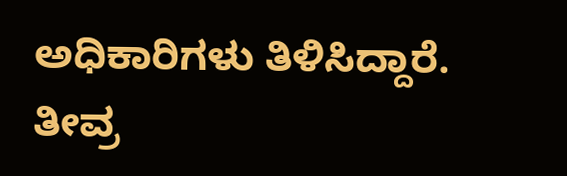ಅಧಿಕಾರಿಗಳು ತಿಳಿಸಿದ್ದಾರೆ. ತೀವ್ರ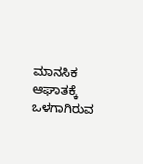ಮಾನಸಿಕ ಆಘಾತಕ್ಕೆ ಒಳಗಾಗಿರುವ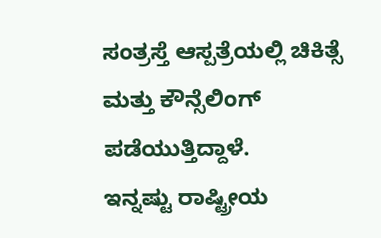ಸಂತ್ರಸ್ತೆ ಆಸ್ಪತ್ರೆಯಲ್ಲಿ ಚಿಕಿತ್ಸೆ ಮತ್ತು ಕೌನ್ಸೆಲಿಂಗ್ ಪಡೆಯುತ್ತಿದ್ದಾಳೆ.
ಇನ್ನಷ್ಟು ರಾಷ್ಟ್ರೀಯ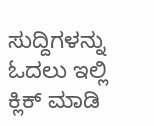ಸುದ್ದಿಗಳನ್ನು ಓದಲು ಇಲ್ಲಿ ಕ್ಲಿಕ್ ಮಾಡಿ